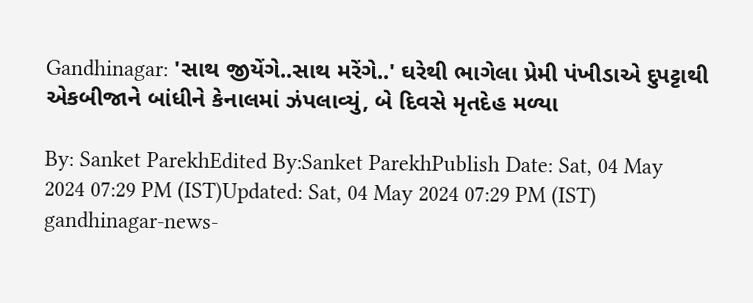Gandhinagar: 'સાથ જીયેંગે..સાથ મરેંગે..' ઘરેથી ભાગેલા પ્રેમી પંખીડાએ દુપટ્ટાથી એકબીજાને બાંધીને કેનાલમાં ઝંપલાવ્યું, બે દિવસે મૃતદેહ મળ્યા

By: Sanket ParekhEdited By:Sanket ParekhPublish Date: Sat, 04 May 2024 07:29 PM (IST)Updated: Sat, 04 May 2024 07:29 PM (IST)
gandhinagar-news-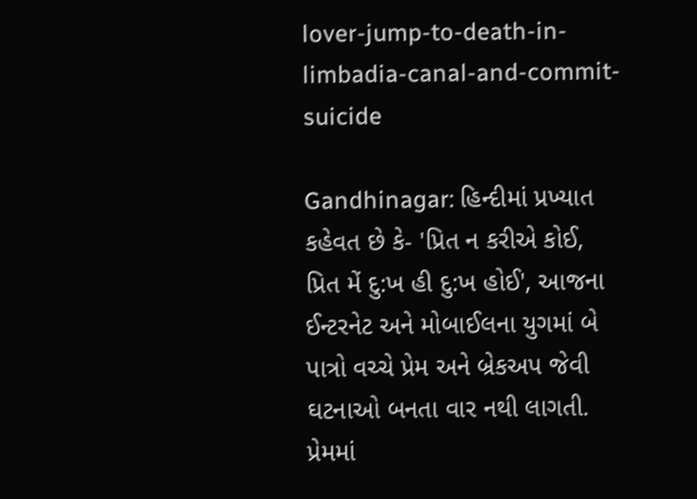lover-jump-to-death-in-limbadia-canal-and-commit-suicide

Gandhinagar: હિન્દીમાં પ્રખ્યાત કહેવત છે કે- 'પ્રિત ન કરીએ કોઈ, પ્રિત મેં દુ:ખ હી દુ:ખ હોઈ', આજના ઈન્ટરનેટ અને મોબાઈલના યુગમાં બે પાત્રો વચ્ચે પ્રેમ અને બ્રેકઅપ જેવી ઘટનાઓ બનતા વાર નથી લાગતી. પ્રેમમાં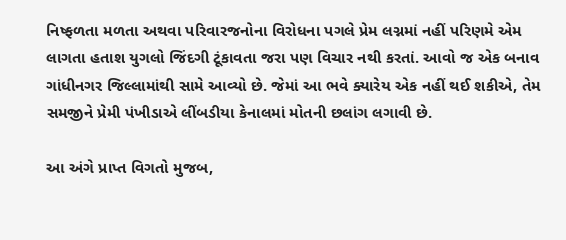નિષ્ફળતા મળતા અથવા પરિવારજનોના વિરોધના પગલે પ્રેમ લગ્નમાં નહીં પરિણમે એમ લાગતા હતાશ યુગલો જિંદગી ટૂંકાવતા જરા પણ વિચાર નથી કરતાં. આવો જ એક બનાવ ગાંધીનગર જિલ્લામાંથી સામે આવ્યો છે. જેમાં આ ભવે ક્યારેય એક નહીં થઈ શકીએ, તેમ સમજીને પ્રેમી પંખીડાએ લીંબડીયા કેનાલમાં મોતની છલાંગ લગાવી છે.

આ અંગે પ્રાપ્ત વિગતો મુજબ,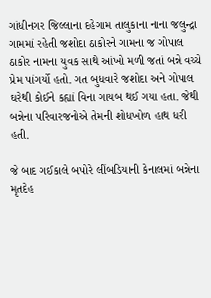ગાંધીનગર જિલ્લાના દહેગામ તાલુકાના નાના જલુન્દ્રા ગામમાં રહેતી જશોદા ઠાકોરને ગામના જ ગોપાલ ઠાકોર નામના યુવક સાથે આંખો મળી જતાં બન્ને વચ્ચે પ્રેમ પાંગર્યો હતો. ગત બુધવારે જશોદા અને ગોપાલ ઘરેથી કોઈને કહ્યાં વિના ગાયબ થઈ ગયા હતા. જેથી બન્નેના પરિવારજનોએ તેમની શોધખોળ હાથ ધરી હતી.

જે બાદ ગઈકાલે બપોરે લીંબડિયાની કેનાલમાં બન્નેના મૃતદેહ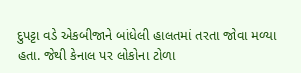દુપટ્ટા વડે એકબીજાને બાંધેલી હાલતમાં તરતા જોવા મળ્યા હતા. જેથી કેનાલ પર લોકોના ટોળા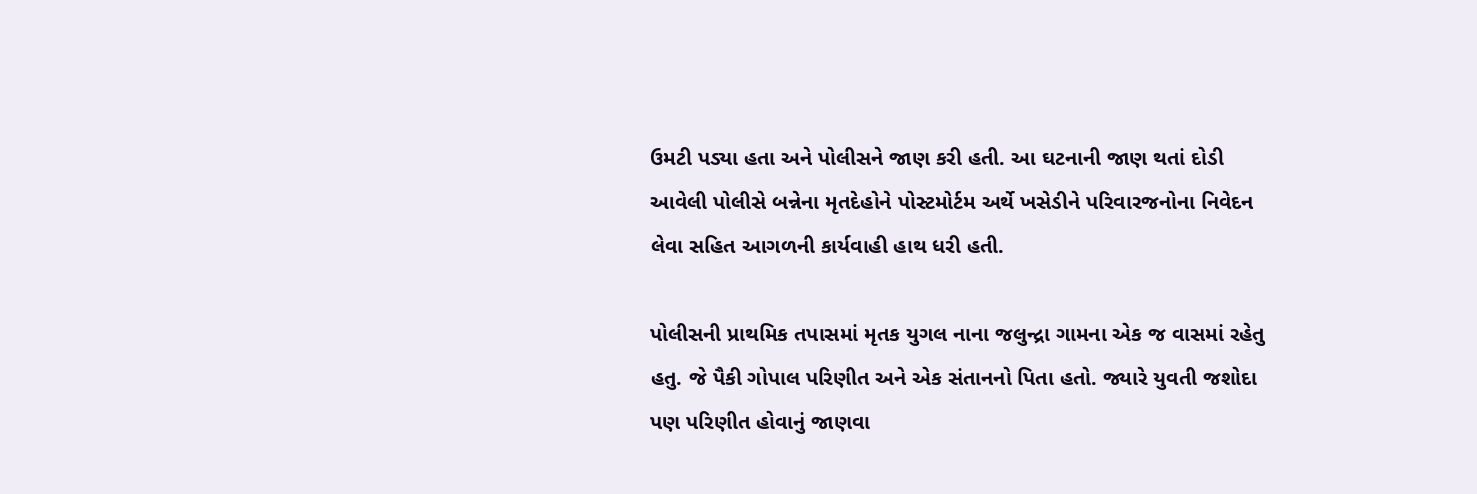ઉમટી પડ્યા હતા અને પોલીસને જાણ કરી હતી. આ ઘટનાની જાણ થતાં દોડી આવેલી પોલીસે બન્નેના મૃતદેહોને પોસ્ટમોર્ટમ અર્થે ખસેડીને પરિવારજનોના નિવેદન લેવા સહિત આગળની કાર્યવાહી હાથ ધરી હતી.

પોલીસની પ્રાથમિક તપાસમાં મૃતક યુગલ નાના જલુન્દ્રા ગામના એક જ વાસમાં રહેતુ હતુ. જે પૈકી ગોપાલ પરિણીત અને એક સંતાનનો પિતા હતો. જ્યારે યુવતી જશોદા પણ પરિણીત હોવાનું જાણવા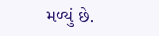મળ્યું છે.